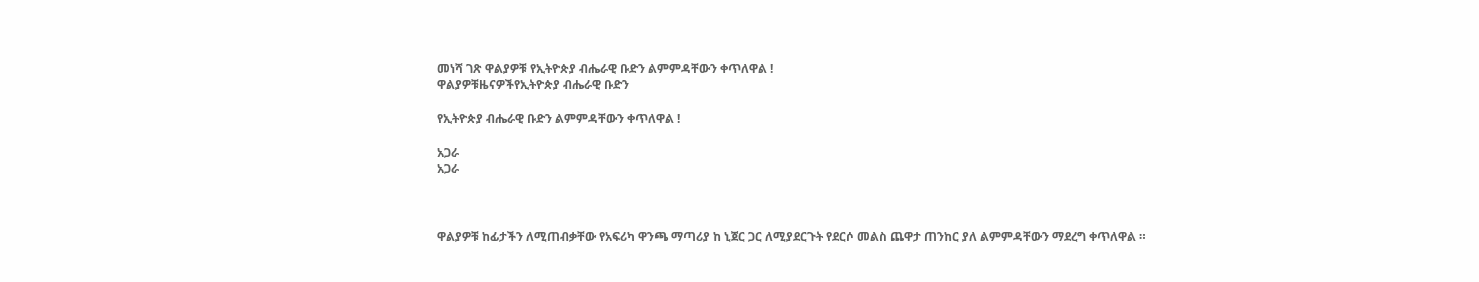መነሻ ገጽ ዋልያዎቹ የኢትዮጵያ ብሔራዊ ቡድን ልምምዳቸውን ቀጥለዋል !
ዋልያዎቹዜናዎችየኢትዮጵያ ብሔራዊ ቡድን

የኢትዮጵያ ብሔራዊ ቡድን ልምምዳቸውን ቀጥለዋል !

አጋራ
አጋራ



ዋልያዎቹ ከፊታችን ለሚጠብቃቸው የአፍሪካ ዋንጫ ማጣሪያ ከ ኒጀር ጋር ለሚያደርጉት የደርሶ መልስ ጨዋታ ጠንከር ያለ ልምምዳቸውን ማደረግ ቀጥለዋል ።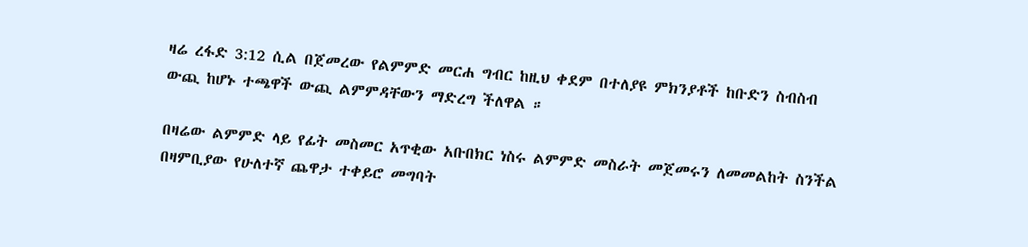ዛሬ ረፋድ 3:12 ሲል በጀመረው የልምምድ መርሐ ግብር ከዚህ ቀደም በተለያዩ ምክንያቶች ከቡድን ስብስብ ውጪ ከሆኑ ተጫዋች ውጪ ልምምዳቸውን ማድረግ ችለዋል ።

በዛሬው ልምምድ ላይ የፊት መስመር አጥቂው አቡበክር ነስሩ ልምምድ መስራት መጀመሩን ለመመልከት ስንችል በዛምቢያው የሁለተኛ ጨዋታ ተቀይሮ መግባት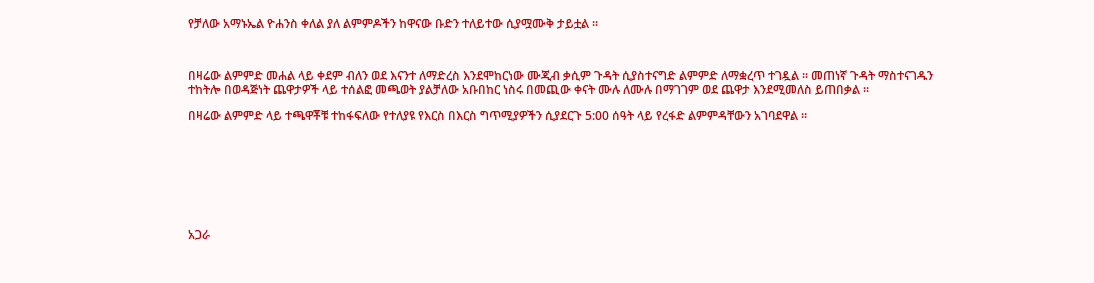የቻለው አማኑኤል ዮሐንስ ቀለል ያለ ልምምዶችን ከዋናው ቡድን ተለይተው ሲያሟሙቅ ታይቷል ።



በዛሬው ልምምድ መሐል ላይ ቀደም ብለን ወደ እናንተ ለማድረስ እንደሞከርነው ሙጂብ ቃሲም ጉዳት ሲያስተናግድ ልምምድ ለማቋረጥ ተገዷል ። መጠነኛ ጉዳት ማስተናገዱን ተከትሎ በወዳጅነት ጨዋታዎች ላይ ተሰልፎ መጫወት ያልቻለው አቡበከር ነስሩ በመጪው ቀናት ሙሉ ለሙሉ በማገገም ወደ ጨዋታ እንደሚመለስ ይጠበቃል ።

በዛሬው ልምምድ ላይ ተጫዋቾቹ ተከፋፍለው የተለያዩ የእርስ በእርስ ግጥሚያዎችን ሲያደርጉ 5:00 ሰዓት ላይ የረፋድ ልምምዳቸውን አገባደዋል ።








አጋራ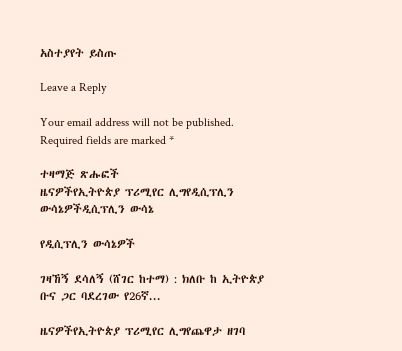አስተያየት ይስጡ

Leave a Reply

Your email address will not be published. Required fields are marked *

ተዛማጅ ጽሑፎች
ዜናዎችየኢትዮጵያ ፕሪሚየር ሊግየዲሲፕሊን ውሳኔዎችዲሲፕሊን ውሳኔ

የዲሲፕሊን ውሳኔዎች

ገዛኸኝ ደሳለኝ (ሸገር ከተማ) : ክለቡ ከ ኢትዮጵያ ቡና ጋር ባደረገው የ26ኛ...

ዜናዎችየኢትዮጵያ ፕሪሚየር ሊግየጨዋታ ዘገባ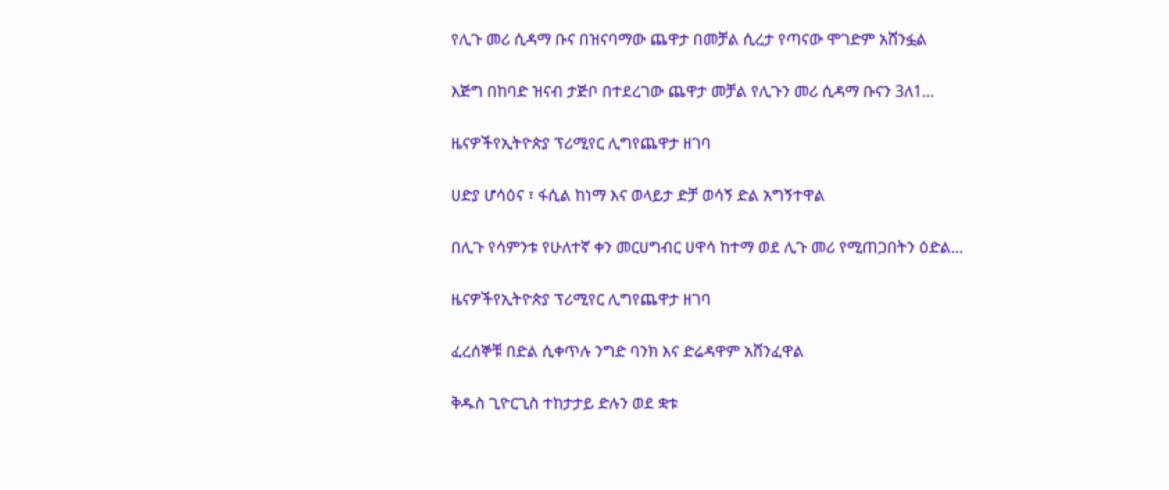የሊጉ መሪ ሲዳማ ቡና በዝናባማው ጨዋታ በመቻል ሲረታ የጣናው ሞገድም አሸንፏል

እጅግ በከባድ ዝናብ ታጅቦ በተደረገው ጨዋታ መቻል የሊጉን መሪ ሲዳማ ቡናን 3ለ1...

ዜናዎችየኢትዮጵያ ፕሪሚየር ሊግየጨዋታ ዘገባ

ሀድያ ሆሳዕና ፣ ፋሲል ከነማ እና ወላይታ ድቻ ወሳኝ ድል አግኝተዋል

በሊጉ የሳምንቱ የሁለተኛ ቀን መርሀግብር ሀዋሳ ከተማ ወደ ሊጉ መሪ የሚጠጋበትን ዕድል...

ዜናዎችየኢትዮጵያ ፕሪሚየር ሊግየጨዋታ ዘገባ

ፈረሰኞቹ በድል ሲቀጥሉ ንግድ ባንክ እና ድሬዳዋም አሸንፈዋል

ቅዱስ ጊዮርጊስ ተከታታይ ድሉን ወደ ቋቱ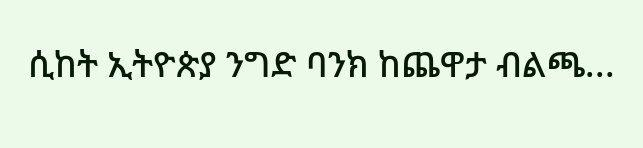ሲከት ኢትዮጵያ ንግድ ባንክ ከጨዋታ ብልጫ...